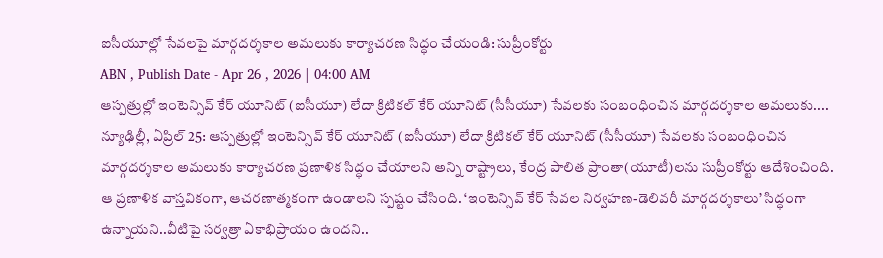ఐసీయూల్లో సేవలపై మార్గదర్శకాల అమలుకు కార్యాచరణ సిద్ధం చేయండి: సుప్రీంకోర్టు
ABN , Publish Date - Apr 26 , 2026 | 04:00 AM
ఆస్పత్రుల్లో ఇంటెన్సివ్ కేర్ యూనిట్ (ఐసీయూ) లేదా క్రిటికల్ కేర్ యూనిట్ (సీసీయూ) సేవలకు సంబంధించిన మార్గదర్శకాల అమలుకు....
న్యూఢిల్లీ, ఏప్రిల్ 25: ఆస్పత్రుల్లో ఇంటెన్సివ్ కేర్ యూనిట్ (ఐసీయూ) లేదా క్రిటికల్ కేర్ యూనిట్ (సీసీయూ) సేవలకు సంబంధించిన మార్గదర్శకాల అమలుకు కార్యాచరణ ప్రణాళిక సిద్ధం చేయాలని అన్ని రాష్ట్రాలు, కేంద్ర పాలిత ప్రాంతా(యూటీ)లను సుప్రీంకోర్టు ఆదేశించింది. ఆ ప్రణాళిక వాస్తవికంగా, ఆచరణాత్మకంగా ఉండాలని స్పష్టం చేసింది. ‘ఇంటెన్సివ్ కేర్ సేవల నిర్వహణ-డెలివరీ మార్గదర్శకాలు’ సిద్ధంగా ఉన్నాయని..వీటిపై సర్వత్రా ఏకాభిప్రాయం ఉందని..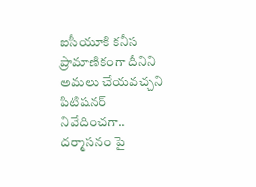ఐసీయూకి కనీస ప్రామాణికంగా దీనిని అమలు చేయవచ్చని పిటిషనర్ నివేదించగా.. దర్మాసనం పై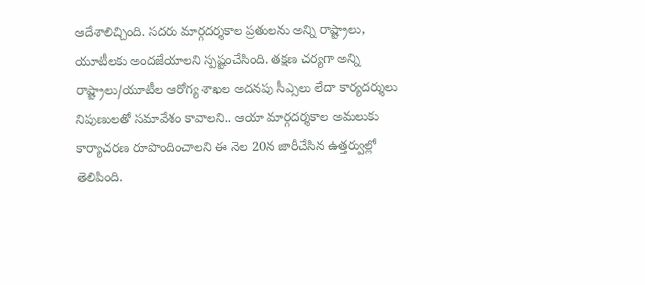ఆదేశాలిచ్చింది. సదరు మార్గదర్శకాల ప్రతులను అన్ని రాష్ట్రాలు, యూటీలకు అందజేయాలని స్పష్టంచేసింది. తక్షణ చర్యగా అన్ని రాష్ట్రాలు/యూటీల ఆరోగ్య శాఖల అదనపు సీఎ్సలు లేదా కార్యదర్శులు నిపుణులతో సమావేశం కావాలని.. ఆయా మార్గదర్శకాల అమలుకు కార్యాచరణ రూపొందించాలని ఈ నెల 20న జారీచేసిన ఉత్తర్వుల్లో తెలిపింది.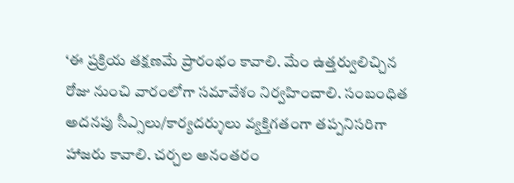‘ఈ ప్రక్రియ తక్షణమే ప్రారంభం కావాలి. మేం ఉత్తర్వులిచ్చిన రోజు నుంచి వారంలోగా సమావేశం నిర్వహించాలి. సంబంధిత అదనపు సీఎ్సలు/కార్యదర్శులు వ్యక్తిగతంగా తప్పనిసరిగా హాజరు కావాలి. చర్చల అనంతరం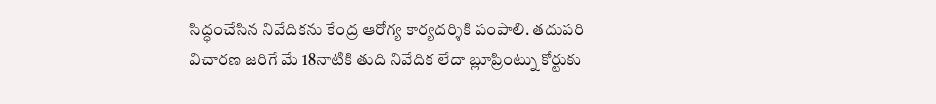సిద్ధంచేసిన నివేదికను కేంద్ర ఆరోగ్య కార్యదర్శికి పంపాలి. తదుపరి విచారణ జరిగే మే 18నాటికి తుది నివేదిక లేదా బ్లూప్రింట్ను కోర్టుకు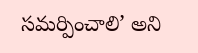సమర్పించాలి’ అని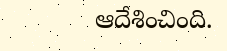ఆదేశించింది.